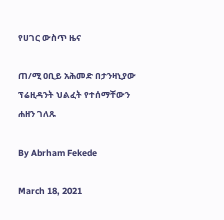የሀገር ውስጥ ዜና

ጠ/ሚ ዐቢይ አሕመድ በታንዛኒያው ፕሬዚዳንት ህልፈት የተሰማቸውን ሐዘን ገለጹ

By Abrham Fekede

March 18, 2021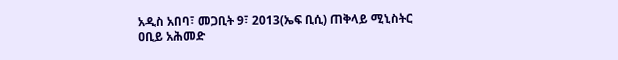አዲስ አበባ፣ መጋቢት 9፣ 2013(ኤፍ ቢሲ) ጠቅላይ ሚኒስትር ዐቢይ አሕመድ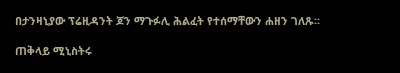በታንዛኒያው ፕሬዚዳንት ጆን ማጉፉሊ ሕልፈት የተሰማቸውን ሐዘን ገለጹ፡፡

ጠቅላይ ሚኒስትሩ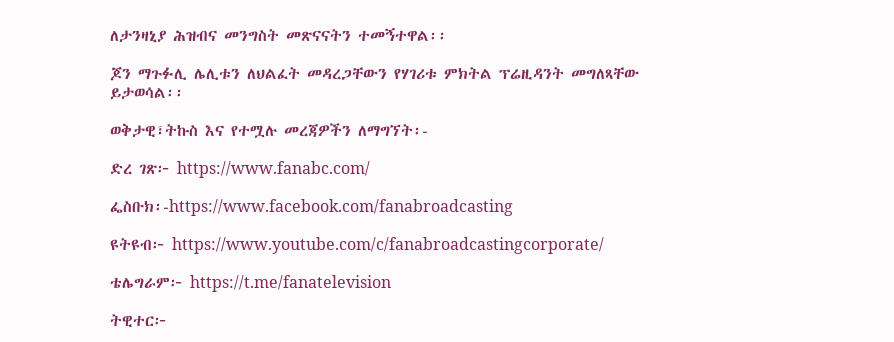ለታንዛኒያ ሕዝብና መንግስት መጽናናትን ተመኝተዋል፡፡

ጆን ማጉፉሊ ሌሊቱን ለህልፈት መዳረጋቸውን የሃገሪቱ ምክትል ፕሬዚዳንት መግለጻቸው ይታወሳል፡፡

ወቅታዊ፣ትኩስ እና የተሟሉ መረጃዎችን ለማግኘት፡-

ድረ ገጽ፦ https://www.fanabc.com/

ፌስቡክ፡-https://www.facebook.com/fanabroadcasting

ዩትዩብ፦ https://www.youtube.com/c/fanabroadcastingcorporate/

ቴሌግራም፦ https://t.me/fanatelevision

ትዊተር፦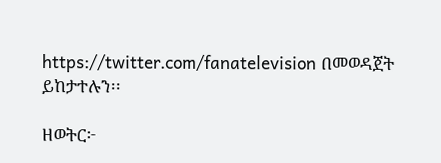https://twitter.com/fanatelevision በመወዳጀት ይከታተሉን፡፡

ዘወትር፦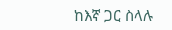ከእኛ ጋር ስላሉ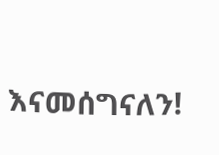እናመሰግናለን!